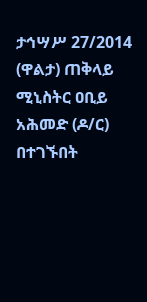ታኅሣሥ 27/2014 (ዋልታ) ጠቅላይ ሚኒስትር ዐቢይ አሕመድ (ዶ/ር) በተገኙበት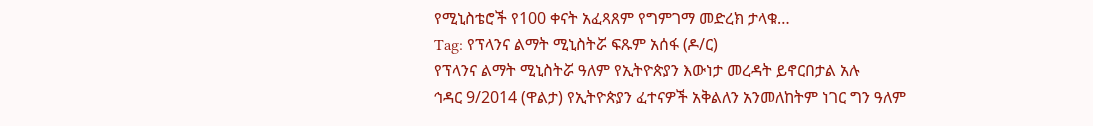የሚኒስቴሮች የ100 ቀናት አፈጻጸም የግምገማ መድረክ ታላቁ…
Tag: የፕላንና ልማት ሚኒስትሯ ፍጹም አሰፋ (ዶ/ር)
የፕላንና ልማት ሚኒስትሯ ዓለም የኢትዮጵያን እውነታ መረዳት ይኖርበታል አሉ
ኅዳር 9/2014 (ዋልታ) የኢትዮጵያን ፈተናዎች አቅልለን አንመለከትም ነገር ግን ዓለም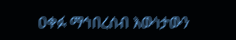ዐቀፉ ማኅበረሰብ እውነታውን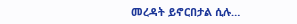መረዳት ይኖርበታል ሲሉ…